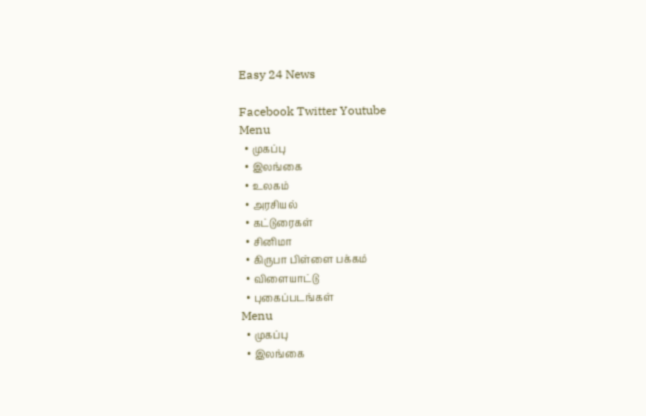Easy 24 News

Facebook Twitter Youtube
Menu
  • முகப்பு
  • இலங்கை
  • உலகம்
  • அரசியல்
  • கட்டுரைகள்
  • சினிமா
  • கிருபா பிள்ளை பக்கம்
  • விளையாட்டு
  • புகைப்படங்கள்
Menu
  • முகப்பு
  • இலங்கை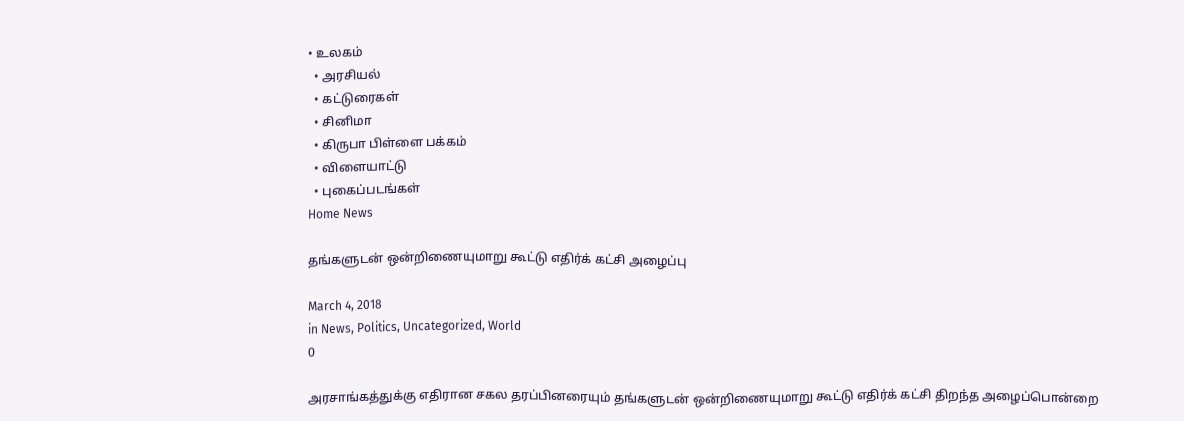• உலகம்
  • அரசியல்
  • கட்டுரைகள்
  • சினிமா
  • கிருபா பிள்ளை பக்கம்
  • விளையாட்டு
  • புகைப்படங்கள்
Home News

தங்களுடன் ஒன்றிணையுமாறு கூட்டு எதிர்க் கட்சி அழைப்பு

March 4, 2018
in News, Politics, Uncategorized, World
0

அரசாங்கத்துக்கு எதிரான சகல தரப்பினரையும் தங்களுடன் ஒன்றிணையுமாறு கூட்டு எதிர்க் கட்சி திறந்த அழைப்பொன்றை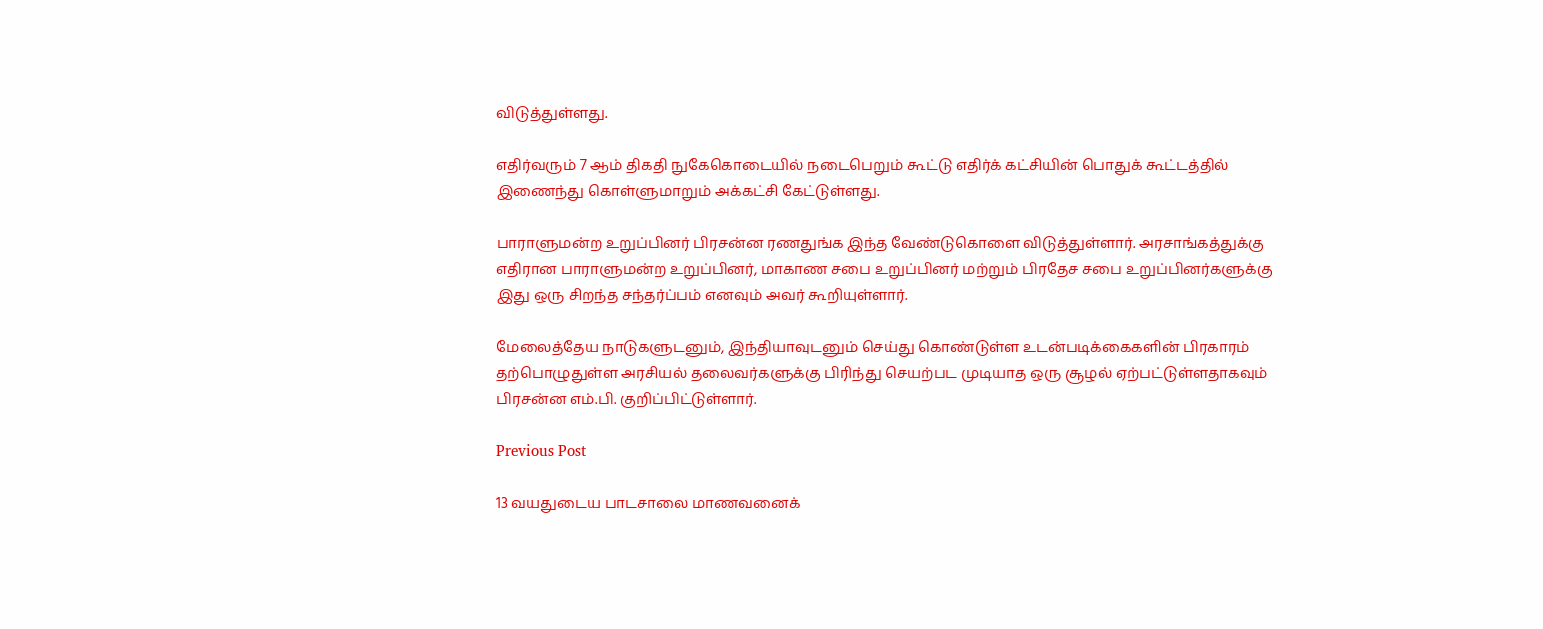விடுத்துள்ளது.

எதிர்வரும் 7 ஆம் திகதி நுகேகொடையில் நடைபெறும் கூட்டு எதிர்க் கட்சியின் பொதுக் கூட்டத்தில் இணைந்து கொள்ளுமாறும் அக்கட்சி கேட்டுள்ளது.

பாராளுமன்ற உறுப்பினர் பிரசன்ன ரணதுங்க இந்த வேண்டுகொளை விடுத்துள்ளார். அரசாங்கத்துக்கு எதிரான பாராளுமன்ற உறுப்பினர், மாகாண சபை உறுப்பினர் மற்றும் பிரதேச சபை உறுப்பினர்களுக்கு இது ஒரு சிறந்த சந்தர்ப்பம் எனவும் அவர் கூறியுள்ளார்.

மேலைத்தேய நாடுகளுடனும், இந்தியாவுடனும் செய்து கொண்டுள்ள உடன்படிக்கைகளின் பிரகாரம் தற்பொழுதுள்ள அரசியல் தலைவர்களுக்கு பிரிந்து செயற்பட முடியாத ஒரு சூழல் ஏற்பட்டுள்ளதாகவும் பிரசன்ன எம்.பி. குறிப்பிட்டுள்ளார்.

Previous Post

13 வயதுடைய பாடசாலை மாணவனைக்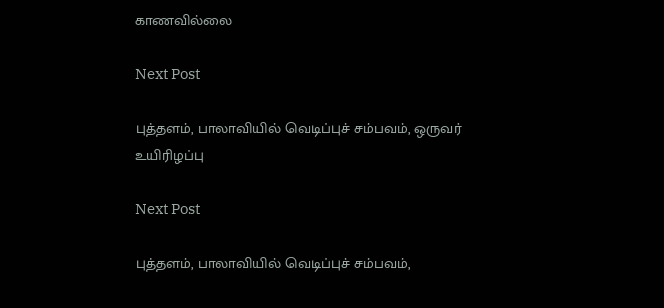காணவில்லை

Next Post

புத்தளம், பாலாவியில் வெடிப்புச் சம்பவம், ஒருவர் உயிரிழப்பு

Next Post

புத்தளம், பாலாவியில் வெடிப்புச் சம்பவம்,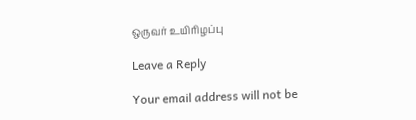ஒருவர் உயிரிழப்பு

Leave a Reply

Your email address will not be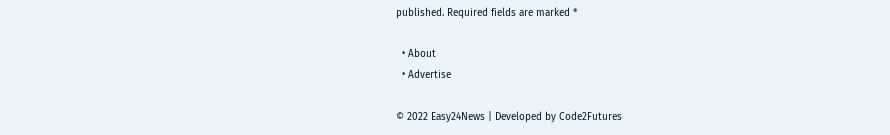published. Required fields are marked *

  • About
  • Advertise

© 2022 Easy24News | Developed by Code2Futures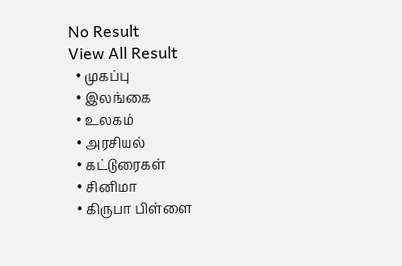No Result
View All Result
  • முகப்பு
  • இலங்கை
  • உலகம்
  • அரசியல்
  • கட்டுரைகள்
  • சினிமா
  • கிருபா பிள்ளை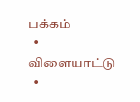பக்கம்
  • விளையாட்டு
  •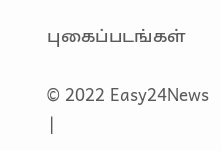புகைப்படங்கள்

© 2022 Easy24News |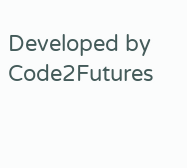Developed by Code2Futures